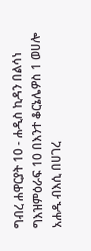ግብረ ሐዋርያት 10 - ሐዲስ ኪዳን በልሳነ ግእዝምዕራፍ 10 በእንተ ቆርኔሌዎስ 1 ወሀሎ አሐዱ ብእሲ በሀገረ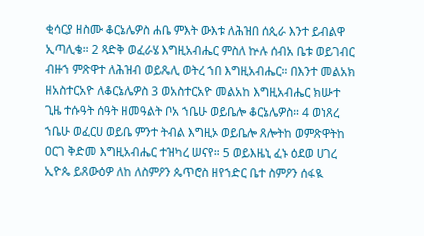ቂሳርያ ዘስሙ ቆርኔሌዎስ ሐቤ ምእት ውእቱ ለሕዝበ ሰጲራ እንተ ይብልዋ ኢጣሊቄ። 2 ጻድቅ ወፈራሄ እግዚአብሔር ምስለ ኵሉ ሰብአ ቤቱ ወይገብር ብዙኀ ምጽዋተ ለሕዝብ ወይጼሊ ወትረ ኀበ እግዚአብሔር። በእንተ መልአክ ዘአስተርአዮ ለቆርኔሌዎስ 3 ወአስተርአዮ መልአከ እግዚአብሔር ክሡተ ጊዜ ተሱዓት ሰዓት ዘመዓልት ቦአ ኀቤሁ ወይቤሎ ቆርኔሌዎስ። 4 ወነጸረ ኀቤሁ ወፈርሀ ወይቤ ምንተ ትብል እግዚኦ ወይቤሎ ጸሎትከ ወምጽዋትከ ዐርገ ቅድመ እግዚአብሔር ተዝካረ ሠናየ። 5 ወይእዜኒ ፈኑ ዕደወ ሀገረ ኢዮጴ ይጸውዕዎ ለከ ለስምዖን ጴጥሮስ ዘየኀድር ቤተ ስምዖን ሰፋዪ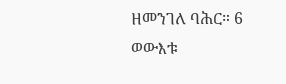ዘመንገለ ባሕር። 6 ወውእቱ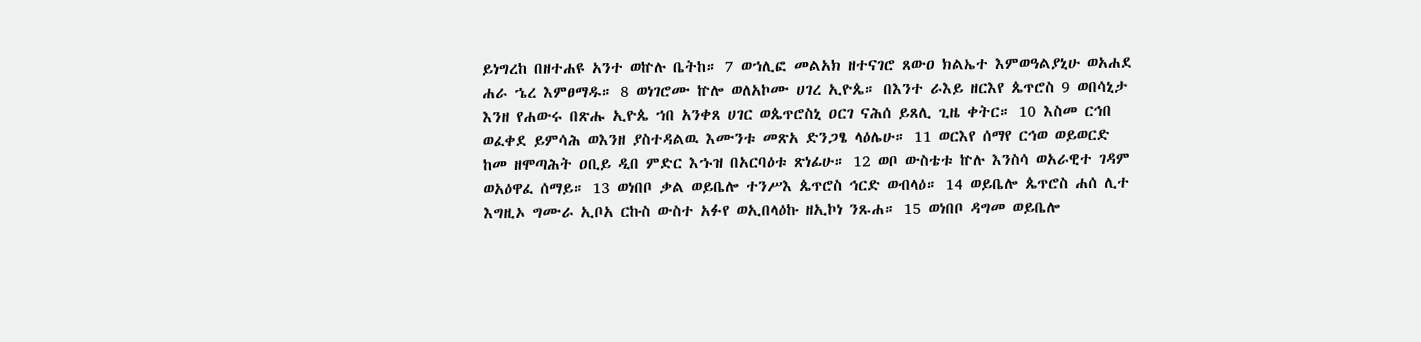ይነግረከ በዘተሐዩ አንተ ወኵሉ ቤትከ። 7 ወኀሊፎ መልአክ ዘተናገሮ ጸውዐ ክልኤተ እምወዓልያኒሁ ወአሐደ ሐራ ኄረ እምፀማዱ። 8 ወነገሮሙ ኵሎ ወለአኮሙ ሀገረ ኢዮጴ። በእንተ ራእይ ዘርእየ ጴጥሮስ 9 ወበሳኒታ እንዘ የሐውሩ በጽሑ ኢዮጴ ኀበ አንቀጸ ሀገር ወጴጥሮስኒ ዐርገ ናሕሰ ይጸሊ ጊዜ ቀትር። 10 እስመ ርኅበ ወፈቀደ ይምሳሕ ወእንዘ ያስተዳልዉ እሙንቱ መጽአ ድንጋፄ ላዕሌሁ። 11 ወርእየ ሰማየ ርኅወ ወይወርድ ከመ ዘሞጣሕት ዐቢይ ዲበ ምድር እኁዝ በአርባዕቱ ጽነፊሁ። 12 ወቦ ውስቴቱ ኵሉ እንስሳ ወአራዊተ ገዳም ወአዕዋፈ ሰማይ። 13 ወነበቦ ቃል ወይቤሎ ተንሥእ ጴጥሮስ ኅርድ ወብላዕ። 14 ወይቤሎ ጴጥሮስ ሐሰ ሊተ እግዚኦ ግሙራ ኢቦአ ርኩስ ውስተ አፉየ ወኢበላዕኩ ዘኢኮነ ንጹሐ። 15 ወነበቦ ዳግመ ወይቤሎ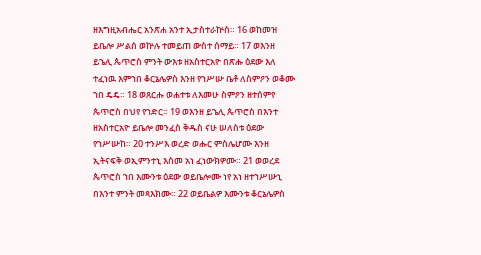ዘእግዚአብሔር አንጽሐ አንተ ኢታስተራኵስ። 16 ወከመዝ ይቤሎ ሥልሰ ወኵሉ ተመይጠ ውስተ ሰማይ። 17 ወእንዘ ይኄሊ ጴጥሮስ ምንት ውእቱ ዘአስተርአዮ በጽሑ ዕደው እለ ተፈነዉ እምኀበ ቆርኔሌዎስ እንዘ የኀሥሡ ቤቶ ለስምዖን ወቆሙ ኀበ ዴዴ። 18 ወጸርሑ ወሐተቱ ለእመሁ ስምዖን ዘተሰምየ ጴጥሮስ በህየ የኀድር። 19 ወእንዘ ይኄሊ ጴጥሮስ በእንተ ዘአስተርአዮ ይቤሎ መንፈስ ቅዱስ ናሁ ሠለስቱ ዕደው የኀሥሡከ። 20 ተንሥእ ወረድ ወሑር ምስሌሆሙ እንዘ ኢትናፍቅ ወኢምንተኒ እስመ አነ ፈነውክዎሙ። 21 ወወረደ ጴጥሮስ ኀበ እሙንቱ ዕደው ወይቤሎሙ ነየ አነ ዘተኀሥሡኒ በእንተ ምንት መጻእክሙ። 22 ወይቤልዎ እሙንቱ ቆርኔሌዎስ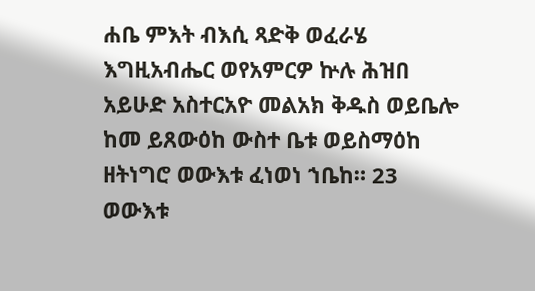ሐቤ ምእት ብእሲ ጻድቅ ወፈራሄ እግዚአብሔር ወየአምርዎ ኵሉ ሕዝበ አይሁድ አስተርአዮ መልአክ ቅዱስ ወይቤሎ ከመ ይጸውዕከ ውስተ ቤቱ ወይስማዕከ ዘትነግሮ ወውእቱ ፈነወነ ኀቤከ። 23 ወውእቱ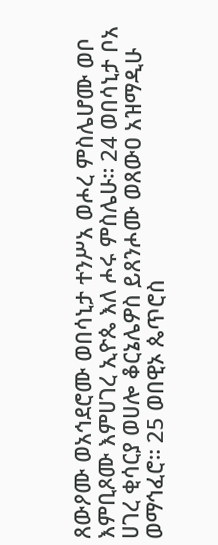ጸውዖሙ ወአኅደሮሙ ወበሳኒታ ተንሥአ ወሖረ ምስሌሆሙ ወቦ እምቢጾሙ እምሀገረ ኢዮጴ እለ ሖሩ ምስሌሁ። 24 ወበሳኒታ ቦአ ሀገረ ቂሳርያ ወሀሎ ቆርኔሌዎስ ይጸንሖሙ ወጸውዐ አዝማዲሁ ወማኅፈሮ። 25 ወበዊኦ ጴጥሮስ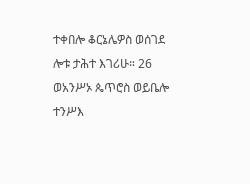ተቀበሎ ቆርኔሌዎስ ወሰገደ ሎቱ ታሕተ እገሪሁ። 26 ወአንሥኦ ጴጥሮስ ወይቤሎ ተንሥእ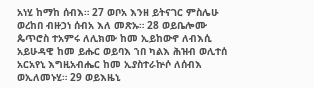አነሂ ከማከ ሰብእ። 27 ወቦአ እንዘ ይትናገር ምስሌሁ ወረከበ ብዙኃነ ሰብአ እለ መጽኡ። 28 ወይቤሎሙ ጴጥሮስ ተአምሩ ለሊክሙ ከመ ኢይከውኖ ለብእሲ አይሁዳዊ ከመ ይሑር ወይባእ ኀበ ካልእ ሕዝብ ወሊተሰ አርአየኒ እግዚአብሔር ከመ ኢያስተራኵሶ ለሰብእ ወኢለመኑሂ። 29 ወይእዜኒ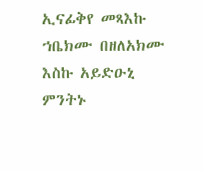ኢናፊቅየ መጻእኩ ኀቤክሙ በዘለአክሙ እስኩ አይድዑኒ ምንትኑ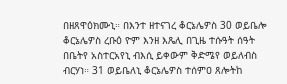በዘጸዋዕክሙኒ። በእንተ ዘተናገረ ቆርኔሌዎስ 30 ወይቤሎ ቆርኔሌዎስ ረቡዕ ዮም እንዘ እጼሊ በጊዜ ተሱዓት ሰዓት በቤትየ አስተርአየኒ ብእሲ ይቀውም ቅድሜየ ወይለብስ ብርሃነ። 31 ወይቤለኒ ቆርኔሌዎስ ተሰምዐ ጸሎትከ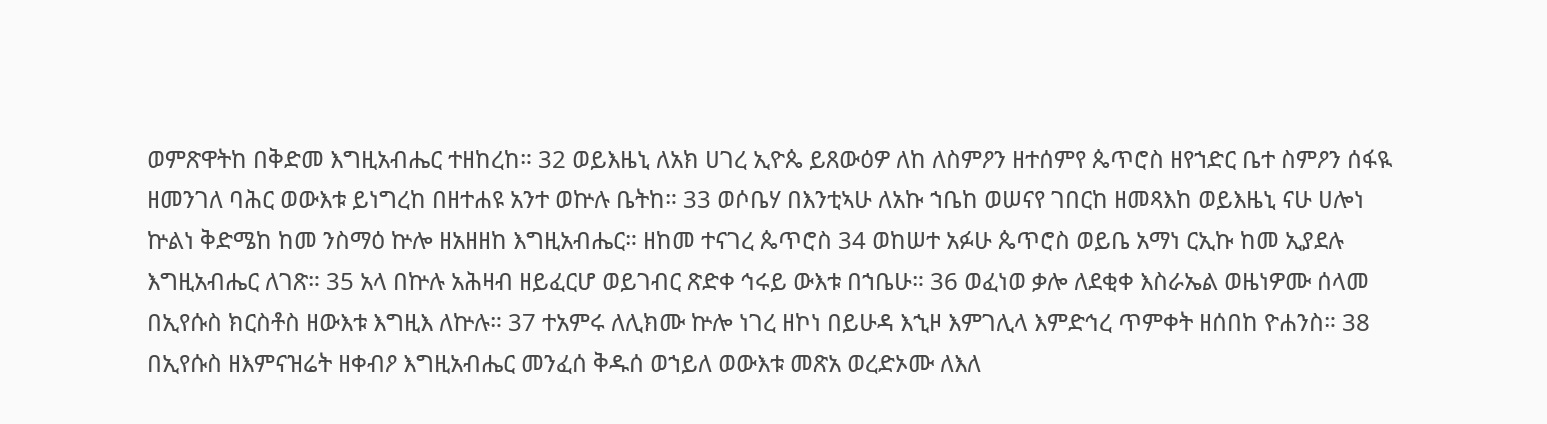ወምጽዋትከ በቅድመ እግዚአብሔር ተዘከረከ። 32 ወይእዜኒ ለአክ ሀገረ ኢዮጴ ይጸውዕዎ ለከ ለስምዖን ዘተሰምየ ጴጥሮስ ዘየኀድር ቤተ ስምዖን ሰፋዪ ዘመንገለ ባሕር ወውእቱ ይነግረከ በዘተሐዩ አንተ ወኵሉ ቤትከ። 33 ወሶቤሃ በእንቲኣሁ ለአኩ ኀቤከ ወሠናየ ገበርከ ዘመጻእከ ወይእዜኒ ናሁ ሀሎነ ኵልነ ቅድሜከ ከመ ንስማዕ ኵሎ ዘአዘዘከ እግዚአብሔር። ዘከመ ተናገረ ጴጥሮስ 34 ወከሠተ አፉሁ ጴጥሮስ ወይቤ አማነ ርኢኩ ከመ ኢያደሉ እግዚአብሔር ለገጽ። 35 አላ በኵሉ አሕዛብ ዘይፈርሆ ወይገብር ጽድቀ ኅሩይ ውእቱ በኀቤሁ። 36 ወፈነወ ቃሎ ለደቂቀ እስራኤል ወዜነዎሙ ሰላመ በኢየሱስ ክርስቶስ ዘውእቱ እግዚእ ለኵሉ። 37 ተአምሩ ለሊክሙ ኵሎ ነገረ ዘኮነ በይሁዳ እኂዞ እምገሊላ እምድኅረ ጥምቀት ዘሰበከ ዮሐንስ። 38 በኢየሱስ ዘእምናዝሬት ዘቀብዖ እግዚአብሔር መንፈሰ ቅዱሰ ወኀይለ ወውእቱ መጽአ ወረድኦሙ ለእለ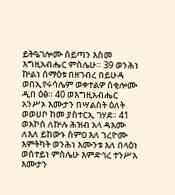ይትዔገሎሙ ሰይጣን እስመ እግዚአብሔር ምስሌሁ። 39 ወንሕነ ኵልነ ሰማዕቱ በዘገብረ በይሁዳ ወበኢየሩሳሌም ወቀተልዎ ሰቂሎሙ ዲበ ዕፅ። 40 ወእግዚአብሔር አንሥኦ እሙታን በሣልስት ዕለት ወወሀቦ ከመ ያስተርኢ ገሃደ። 41 ወአኮሰ ለኵሉ ሕዝብ አላ ዳእሙ ለእለ ይከውኑ ስምዐ እለ ኀረዮሙ እምትካት ወንሕነ እሙንቱ እለ በላዕነ ወሰተይነ ምስሌሁ እምድኅረ ተንሥአ እሙታን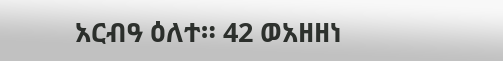አርብዓ ዕለተ። 42 ወአዘዘነ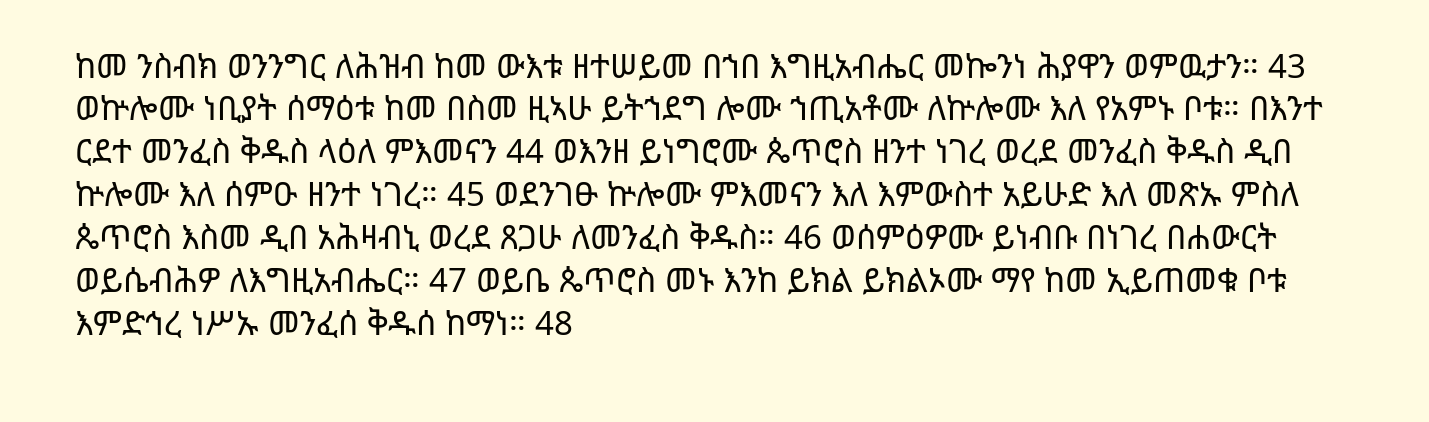ከመ ንስብክ ወንንግር ለሕዝብ ከመ ውእቱ ዘተሠይመ በኀበ እግዚአብሔር መኰንነ ሕያዋን ወምዉታን። 43 ወኵሎሙ ነቢያት ሰማዕቱ ከመ በስመ ዚኣሁ ይትኀደግ ሎሙ ኀጢአቶሙ ለኵሎሙ እለ የአምኑ ቦቱ። በእንተ ርደተ መንፈስ ቅዱስ ላዕለ ምእመናን 44 ወእንዘ ይነግሮሙ ጴጥሮስ ዘንተ ነገረ ወረደ መንፈስ ቅዱስ ዲበ ኵሎሙ እለ ሰምዑ ዘንተ ነገረ። 45 ወደንገፁ ኵሎሙ ምእመናን እለ እምውስተ አይሁድ እለ መጽኡ ምስለ ጴጥሮስ እስመ ዲበ አሕዛብኒ ወረደ ጸጋሁ ለመንፈስ ቅዱስ። 46 ወሰምዕዎሙ ይነብቡ በነገረ በሐውርት ወይሴብሕዎ ለእግዚአብሔር። 47 ወይቤ ጴጥሮስ መኑ እንከ ይክል ይክልኦሙ ማየ ከመ ኢይጠመቁ ቦቱ እምድኅረ ነሥኡ መንፈሰ ቅዱሰ ከማነ። 48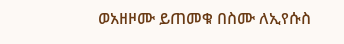ወአዘዞሙ ይጠመቁ በስሙ ለኢየሱስ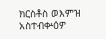ክርስቶስ ወእምዝ አስተብቍዕዎ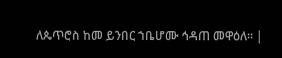ለጴጥሮስ ከመ ይንበር ኀቤሆሙ ኅዳጠ መዋዕለ። |